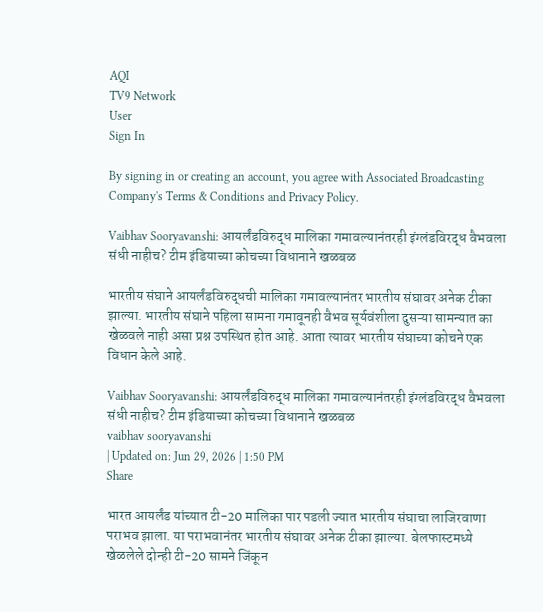AQI
TV9 Network
User
Sign In

By signing in or creating an account, you agree with Associated Broadcasting Company's Terms & Conditions and Privacy Policy.

Vaibhav Sooryavanshi: आयर्लंडविरुद्ध मालिका गमावल्यानंतरही इंग्लंडविरद्ध वैभवला संधी नाहीच? टीम इंडियाच्या कोचच्या विधानाने खळबळ

भारतीय संघाने आयर्लंडविरुद्धची मालिका गमावल्यानंतर भारतीय संघावर अनेक टीका झाल्या. भारतीय संघाने पहिला सामना गमावूनही वैभव सूर्यवंशीला दुसऱ्या सामन्यात का खेळवले नाही असा प्रश्न उपस्थित होत आहे. आता त्यावर भारतीय संघाच्या कोचने एक विधान केले आहे.

Vaibhav Sooryavanshi: आयर्लंडविरुद्ध मालिका गमावल्यानंतरही इंग्लंडविरद्ध वैभवला संधी नाहीच? टीम इंडियाच्या कोचच्या विधानाने खळबळ
vaibhav sooryavanshi
| Updated on: Jun 29, 2026 | 1:50 PM
Share

भारत आयर्लंड यांच्यात टी-20 मालिका पार पडली ज्यात भारतीय संघाचा लाजिरवाणा पराभव झाला. या पराभवानंतर भारतीय संघावर अनेक टीका झाल्या. बेलफास्टमध्ये खेळलेले दोन्ही टी-20 सामने जिंकून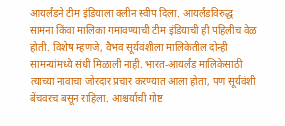आयर्लंडने टीम इंडियाला क्लीन स्वीप दिला. आयर्लंडविरुद्ध सामना किंवा मालिका गमावण्याची टीम इंडियाची ही पहिलीच वेळ होती. विशेष म्हणजे, वैभव सूर्यवंशीला मालिकेतील दोन्ही सामन्यांमध्ये संधी मिळाली नाही. भारत-आयर्लंड मालिकेसाठी त्याच्या नावाचा जोरदार प्रचार करण्यात आला होता, पण सूर्यवंशी बेंचवरच बसून राहिला. आश्चर्याची गोष्ट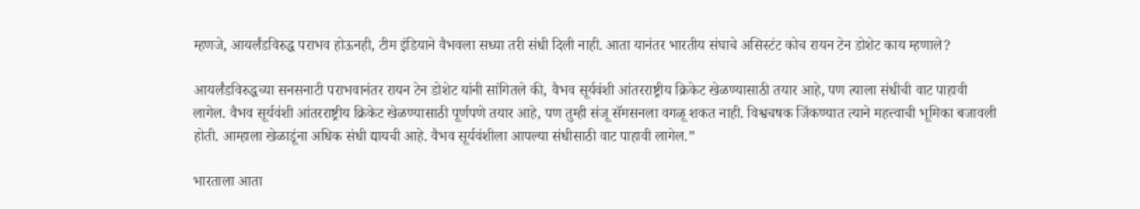म्हणजे, आयर्लंडविरुद्ध पराभव होऊनही, टीम इंडियाने वैभवला सध्या तरी संधी दिली नाही. आता यानंतर भारतीय संघाचे असिस्टंट कोच रायन टेन डोशेट काय म्हणाले?

आयर्लंडविरुद्धच्या सनसनाटी पराभवानंतर रायन टेन डोशेट यांनी सांगितले की, वैभव सूर्यवंशी आंतरराष्ट्रीय क्रिकेट खेळण्यासाठी तयार आहे, पण त्याला संधीची वाट पाहावी लागेल. वैभव सूर्यवंशी आंतरराष्ट्रीय क्रिकेट खेळण्यासाठी पूर्णपणे तयार आहे, पण तुम्ही संजू सॅमसनला वगळू शकत नाही. विश्वचषक जिंकण्यात त्याने महत्त्वाची भूमिका बजावली होती. आम्हाला खेळाडूंना अधिक संधी द्यायची आहे. वैभव सूर्यवंशीला आपल्या संधीसाठी वाट पाहावी लागेल.”

भारताला आता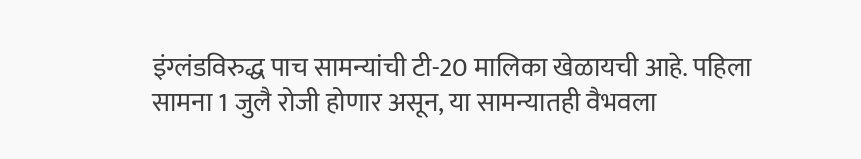इंग्लंडविरुद्ध पाच सामन्यांची टी-20 मालिका खेळायची आहे. पहिला सामना 1 जुलै रोजी होणार असून, या सामन्यातही वैभवला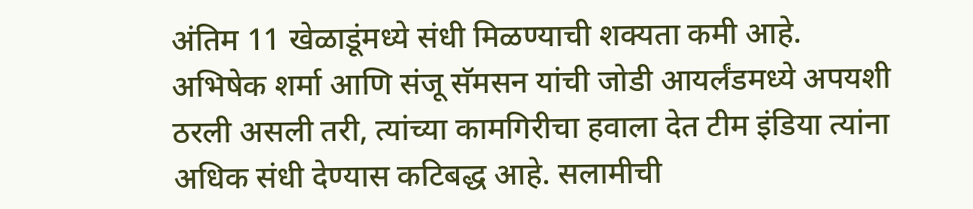अंतिम 11 खेळाडूंमध्ये संधी मिळण्याची शक्यता कमी आहे. अभिषेक शर्मा आणि संजू सॅमसन यांची जोडी आयर्लंडमध्ये अपयशी ठरली असली तरी, त्यांच्या कामगिरीचा हवाला देत टीम इंडिया त्यांना अधिक संधी देण्यास कटिबद्ध आहे. सलामीची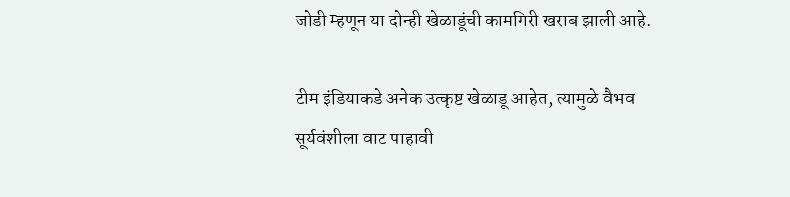जोडी म्हणून या दोन्ही खेळाडूंची कामगिरी खराब झाली आहे.

टीम इंडियाकडे अनेक उत्कृष्ट खेळाडू आहेत, त्यामुळे वैभव सूर्यवंशीला वाट पाहावी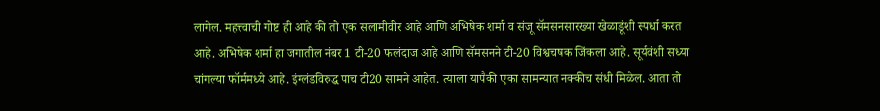लागेल. महत्त्वाची गोष्ट ही आहे की तो एक सलामीवीर आहे आणि अभिषेक शर्मा व संजू सॅमसनसारख्या खेळाडूंशी स्पर्धा करत आहे. अभिषेक शर्मा हा जगातील नंबर 1 टी-20 फलंदाज आहे आणि सॅमसनने टी-20 विश्वचषक जिंकला आहे. सूर्यवंशी सध्या चांगल्या फॉर्ममध्ये आहे. इंग्लंडविरुद्ध पाच टी20 सामने आहेत. त्याला यापैकी एका सामन्यात नक्कीच संधी मिळेल. आता तो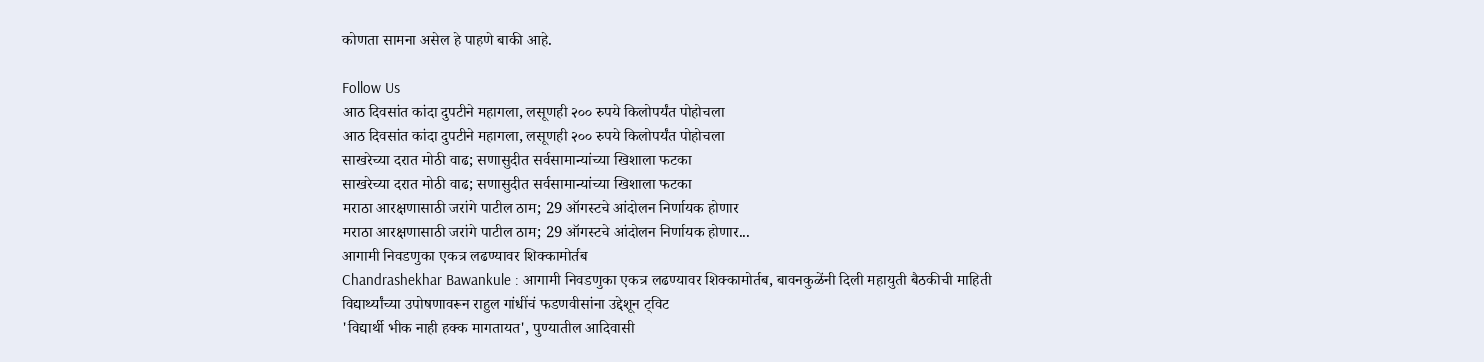कोणता सामना असेल हे पाहणे बाकी आहे.

Follow Us
आठ दिवसांत कांदा दुपटीने महागला, लसूणही २०० रुपये किलोपर्यंत पोहोचला
आठ दिवसांत कांदा दुपटीने महागला, लसूणही २०० रुपये किलोपर्यंत पोहोचला
साखरेच्या दरात मोठी वाढ; सणासुदीत सर्वसामान्यांच्या खिशाला फटका
साखरेच्या दरात मोठी वाढ; सणासुदीत सर्वसामान्यांच्या खिशाला फटका
मराठा आरक्षणासाठी जरांगे पाटील ठाम; 29 ऑगस्टचे आंदोलन निर्णायक होणार
मराठा आरक्षणासाठी जरांगे पाटील ठाम; 29 ऑगस्टचे आंदोलन निर्णायक होणार...
आगामी निवडणुका एकत्र लढण्यावर शिक्कामोर्तब
Chandrashekhar Bawankule : आगामी निवडणुका एकत्र लढण्यावर शिक्कामोर्तब, बावनकुळेंनी दिली महायुती बैठकीची माहिती
विद्यार्थ्यांच्या उपोषणावरून राहुल गांधींचं फडणवीसांना उद्देशून ट्विट
'विद्यार्थी भीक नाही हक्क मागतायत', पुण्यातील आदिवासी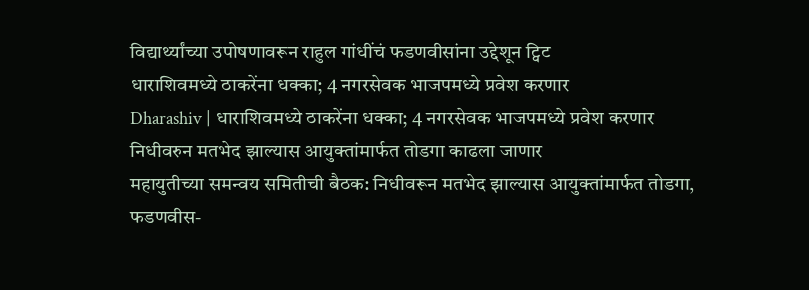विद्यार्थ्यांच्या उपोषणावरून राहुल गांधींचं फडणवीसांना उद्देशून ट्विट
धाराशिवमध्ये ठाकरेंना धक्का; 4 नगरसेवक भाजपमध्ये प्रवेश करणार
Dharashiv | धाराशिवमध्ये ठाकरेंना धक्का; 4 नगरसेवक भाजपमध्ये प्रवेश करणार
निधीवरुन मतभेद झाल्यास आयुक्तांमार्फत तोडगा काढला जाणार
महायुतीच्या समन्वय समितीची बैठक: निधीवरून मतभेद झाल्यास आयुक्तांमार्फत तोडगा, फडणवीस-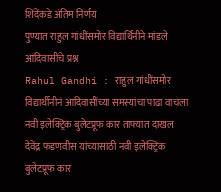शिंदेंकडे अंतिम निर्णय
पुण्यात राहुल गांधींसमोर विद्यार्थिनीने मांडले आदिवासींचे प्रश्न
Rahul Gandhi : राहुल गांधींसमोर विद्यार्थीनीनं आदिवासींच्या समस्यांचा पाढा वाचला
नवी इलेक्ट्रिक बुलेटप्रूफ कार ताफ्यात दाखल
देवेंद्र फडणवीस यांच्यासाठी नवी इलेक्ट्रिक बुलेटप्रूफ कार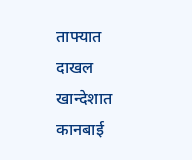ताफ्यात दाखल
खान्देशात कानबाई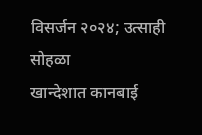विसर्जन २०२४; उत्साही सोहळा
खान्देशात कानबाई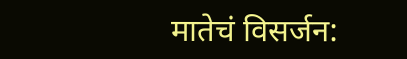मातेचं विसर्जन: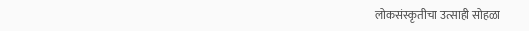लोकसंस्कृतीचा उत्साही सोहळा